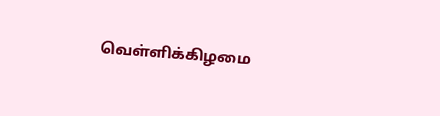வெள்ளிக்கிழமை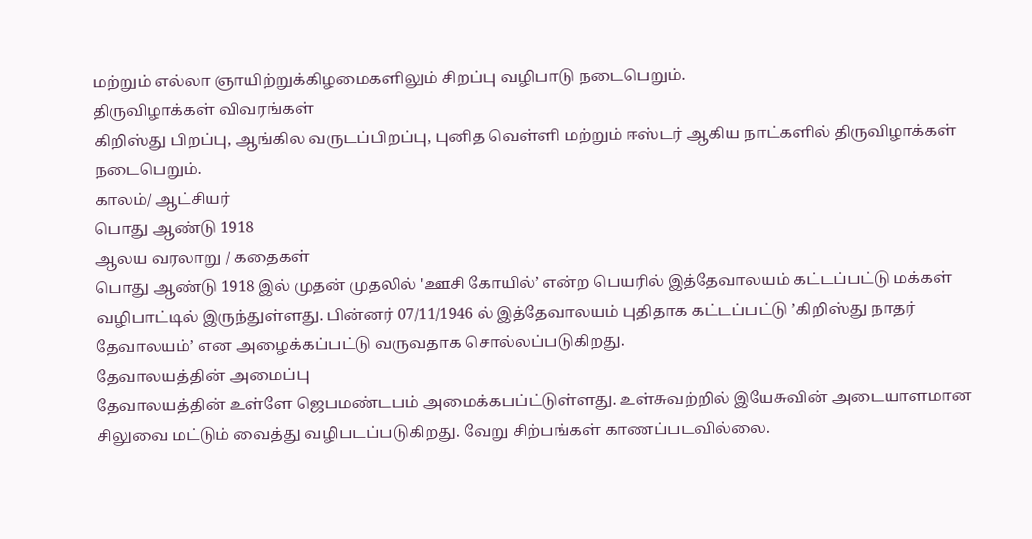மற்றும் எல்லா ஞாயிற்றுக்கிழமைகளிலும் சிறப்பு வழிபாடு நடைபெறும்.
திருவிழாக்கள் விவரங்கள்
கிறிஸ்து பிறப்பு, ஆங்கில வருடப்பிறப்பு, புனித வெள்ளி மற்றும் ஈஸ்டர் ஆகிய நாட்களில் திருவிழாக்கள் நடைபெறும்.
காலம்/ ஆட்சியர்
பொது ஆண்டு 1918
ஆலய வரலாறு / கதைகள்
பொது ஆண்டு 1918 இல் முதன் முதலில் 'ஊசி கோயில்’ என்ற பெயரில் இத்தேவாலயம் கட்டப்பட்டு மக்கள் வழிபாட்டில் இருந்துள்ளது. பின்னர் 07/11/1946 ல் இத்தேவாலயம் புதிதாக கட்டப்பட்டு ’கிறிஸ்து நாதர் தேவாலயம்’ என அழைக்கப்பட்டு வருவதாக சொல்லப்படுகிறது.
தேவாலயத்தின் அமைப்பு
தேவாலயத்தின் உள்ளே ஜெபமண்டபம் அமைக்கபப்ட்டுள்ளது. உள்சுவற்றில் இயேசுவின் அடையாளமான சிலுவை மட்டும் வைத்து வழிபடப்படுகிறது. வேறு சிற்பங்கள் காணப்படவில்லை.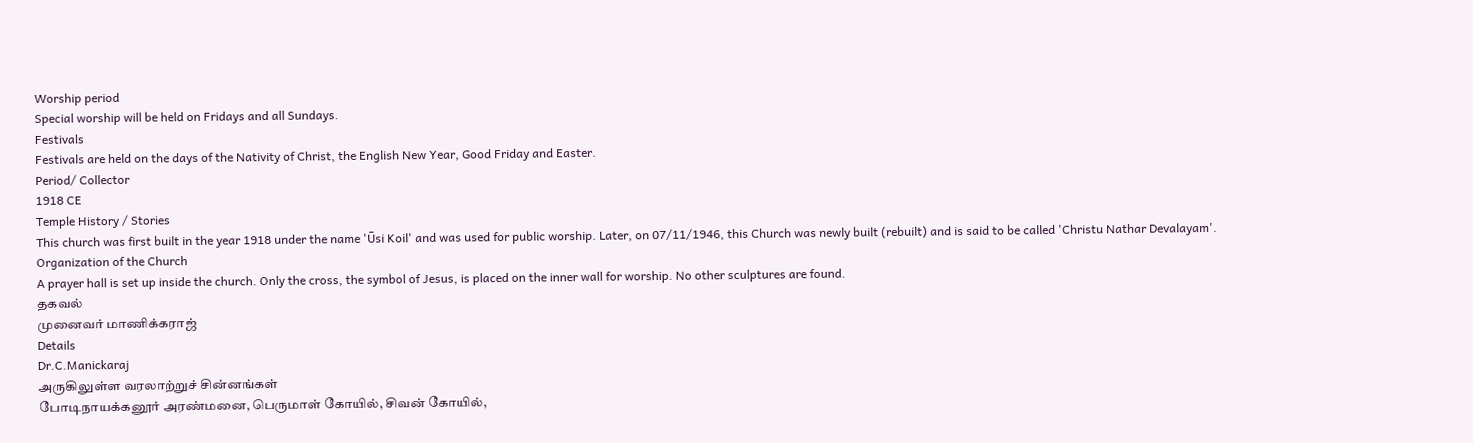Worship period
Special worship will be held on Fridays and all Sundays.
Festivals
Festivals are held on the days of the Nativity of Christ, the English New Year, Good Friday and Easter.
Period/ Collector
1918 CE
Temple History / Stories
This church was first built in the year 1918 under the name 'Ūsi Koil' and was used for public worship. Later, on 07/11/1946, this Church was newly built (rebuilt) and is said to be called 'Christu Nathar Devalayam'.
Organization of the Church
A prayer hall is set up inside the church. Only the cross, the symbol of Jesus, is placed on the inner wall for worship. No other sculptures are found.
தகவல்
முனைவர் மாணிக்கராஜ்
Details
Dr.C.Manickaraj
அருகிலுள்ள வரலாற்றுச் சின்னங்கள்
போடிநாயக்கனூர் அரண்மனை, பெருமாள் கோயில், சிவன் கோயில்,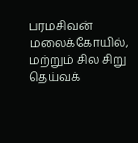பரமசிவன் மலைக்கோயில், மற்றும் சில சிறு தெய்வக்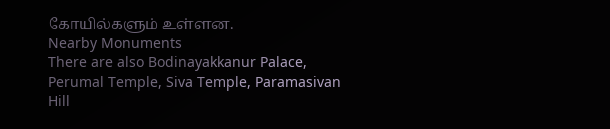கோயில்களும் உள்ளன.
Nearby Monuments
There are also Bodinayakkanur Palace, Perumal Temple, Siva Temple, Paramasivan Hill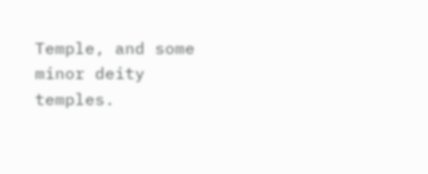Temple, and some minor deity temples.